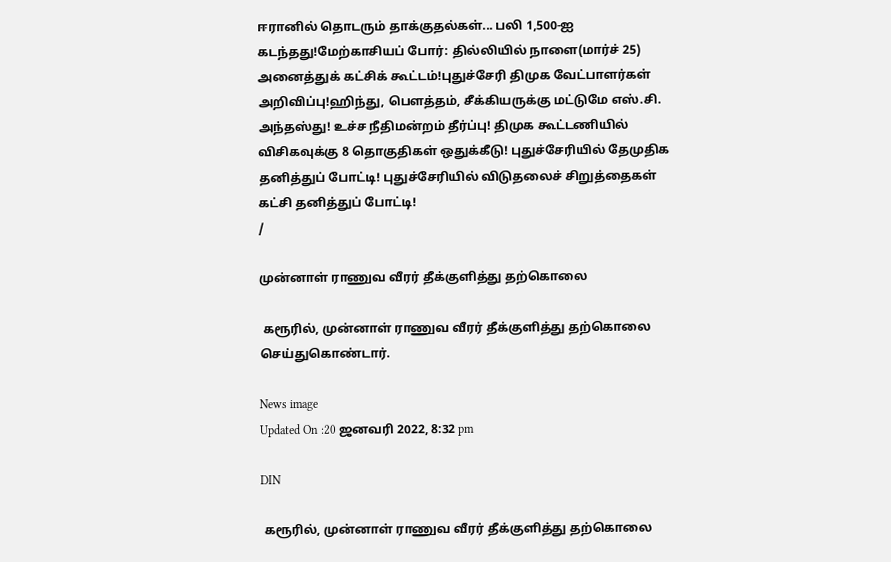ஈரானில் தொடரும் தாக்குதல்கள்... பலி 1,500-ஐ கடந்தது!மேற்காசியப் போர்: தில்லியில் நாளை(மார்ச் 25) அனைத்துக் கட்சிக் கூட்டம்!புதுச்சேரி திமுக வேட்பாளர்கள் அறிவிப்பு!ஹிந்து, பெளத்தம், சீக்கியருக்கு மட்டுமே எஸ்.சி. அந்தஸ்து! உச்ச நீதிமன்றம் தீர்ப்பு! திமுக கூட்டணியில் விசிகவுக்கு 8 தொகுதிகள் ஒதுக்கீடு! புதுச்சேரியில் தேமுதிக தனித்துப் போட்டி! புதுச்சேரியில் விடுதலைச் சிறுத்தைகள் கட்சி தனித்துப் போட்டி!
/

முன்னாள் ராணுவ வீரர் தீக்குளித்து தற்கொலை

 கரூரில், முன்னாள் ராணுவ வீரர் தீக்குளித்து தற்கொலை செய்துகொண்டார்.

News image
Updated On :20 ஜனவரி 2022, 8:32 pm

DIN

 கரூரில், முன்னாள் ராணுவ வீரர் தீக்குளித்து தற்கொலை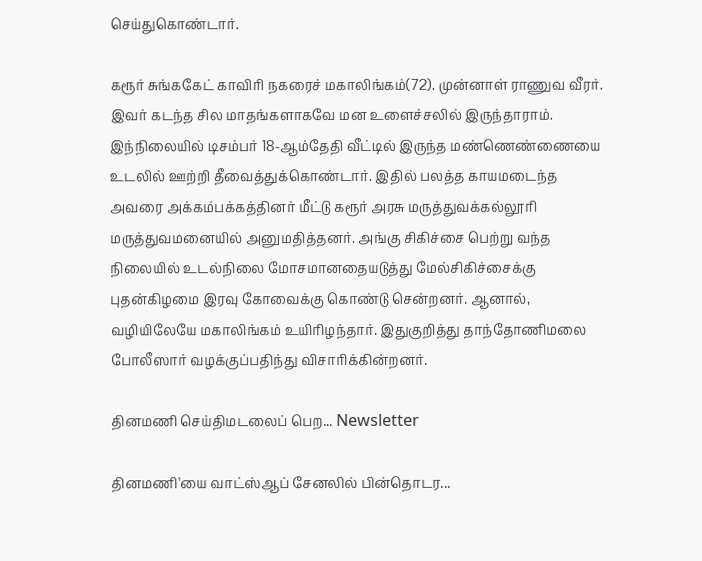செய்துகொண்டார்.

கரூர் சுங்ககேட் காவிரி நகரைச் மகாலிங்கம்(72). முன்னாள் ராணுவ வீரர். இவர் கடந்த சில மாதங்களாகவே மன உளைச்சலில் இருந்தாராம். இந்நிலையில் டிசம்பர் 18-ஆம்தேதி வீட்டில் இருந்த மண்ணெண்ணையை உடலில் ஊற்றி தீவைத்துக்கொண்டார். இதில் பலத்த காயமடைந்த அவரை அக்கம்பக்கத்தினர் மீட்டு கரூர் அரசு மருத்துவக்கல்லூரி மருத்துவமனையில் அனுமதித்தனர். அங்கு சிகிச்சை பெற்று வந்த நிலையில் உடல்நிலை மோசமானதையடுத்து மேல்சிகிச்சைக்கு புதன்கிழமை இரவு கோவைக்கு கொண்டு சென்றனர். ஆனால், வழியிலேயே மகாலிங்கம் உயிரிழந்தார். இதுகுறித்து தாந்தோணிமலை போலீஸார் வழக்குப்பதிந்து விசாரிக்கின்றனர்.

தினமணி செய்திமடலைப் பெற... Newsletter

தினமணி'யை வாட்ஸ்ஆப் சேனலில் பின்தொடர...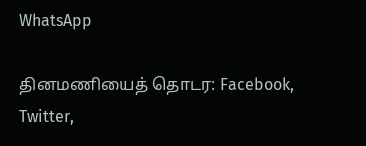WhatsApp

தினமணியைத் தொடர: Facebook, Twitter,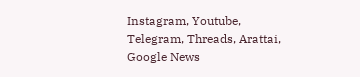Instagram, Youtube, Telegram, Threads, Arattai, Google News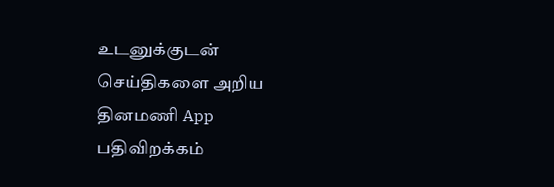உடனுக்குடன் செய்திகளை அறிய தினமணி App பதிவிறக்கம்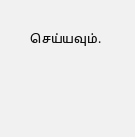செய்யவும்.